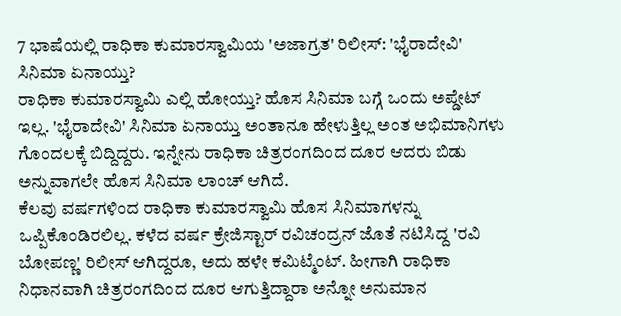7 ಭಾಷೆಯಲ್ಲಿ ರಾಧಿಕಾ ಕುಮಾರಸ್ವಾಮಿಯ 'ಅಜಾಗ್ರತ' ರಿಲೀಸ್: 'ಭೈರಾದೇವಿ' ಸಿನಿಮಾ ಏನಾಯ್ತು?
ರಾಧಿಕಾ ಕುಮಾರಸ್ವಾಮಿ ಎಲ್ಲಿ ಹೋಯ್ತು? ಹೊಸ ಸಿನಿಮಾ ಬಗ್ಗೆ ಒಂದು ಅಪ್ಡೇಟ್ ಇಲ್ಲ. 'ಭೈರಾದೇವಿ' ಸಿನಿಮಾ ಏನಾಯ್ತು ಅಂತಾನೂ ಹೇಳುತ್ತಿಲ್ಲ ಅಂತ ಅಭಿಮಾನಿಗಳು ಗೊಂದಲಕ್ಕೆ ಬಿದ್ದಿದ್ದರು. ಇನ್ನೇನು ರಾಧಿಕಾ ಚಿತ್ರರಂಗದಿಂದ ದೂರ ಆದರು ಬಿಡು ಅನ್ನುವಾಗಲೇ ಹೊಸ ಸಿನಿಮಾ ಲಾಂಚ್ ಆಗಿದೆ.
ಕೆಲವು ವರ್ಷಗಳಿಂದ ರಾಧಿಕಾ ಕುಮಾರಸ್ವಾಮಿ ಹೊಸ ಸಿನಿಮಾಗಳನ್ನು ಒಪ್ಪಿಕೊಂಡಿರಲಿಲ್ಲ. ಕಳೆದ ವರ್ಷ ಕ್ರೇಜಿಸ್ಟಾರ್ ರವಿಚಂದ್ರನ್ ಜೊತೆ ನಟಿಸಿದ್ದ 'ರವಿ ಬೋಪಣ್ಣ' ರಿಲೀಸ್ ಆಗಿದ್ದರೂ, ಅದು ಹಳೇ ಕಮಿಟ್ಮೆಂಟ್. ಹೀಗಾಗಿ ರಾಧಿಕಾ ನಿಧಾನವಾಗಿ ಚಿತ್ರರಂಗದಿಂದ ದೂರ ಆಗುತ್ತಿದ್ದಾರಾ ಅನ್ನೋ ಅನುಮಾನ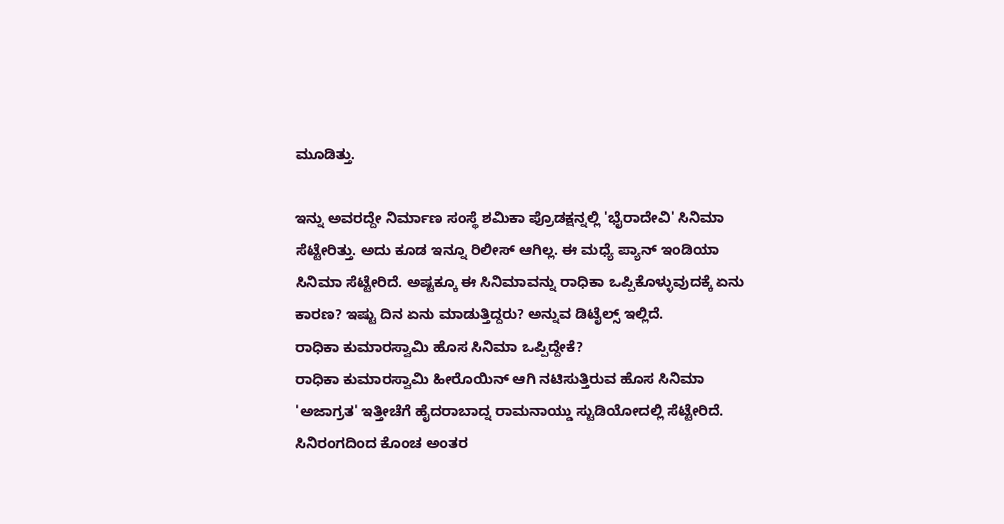ಮೂಡಿತ್ತು.

ಇನ್ನು ಅವರದ್ದೇ ನಿರ್ಮಾಣ ಸಂಸ್ಥೆ ಶಮಿಕಾ ಪ್ರೊಡಕ್ಷನ್ನಲ್ಲಿ 'ಭೈರಾದೇವಿ' ಸಿನಿಮಾ ಸೆಟ್ಟೇರಿತ್ತು. ಅದು ಕೂಡ ಇನ್ನೂ ರಿಲೀಸ್ ಆಗಿಲ್ಲ. ಈ ಮಧ್ಯೆ ಪ್ಯಾನ್ ಇಂಡಿಯಾ ಸಿನಿಮಾ ಸೆಟ್ಟೇರಿದೆ. ಅಷ್ಟಕ್ಕೂ ಈ ಸಿನಿಮಾವನ್ನು ರಾಧಿಕಾ ಒಪ್ಪಿಕೊಳ್ಳುವುದಕ್ಕೆ ಏನು ಕಾರಣ? ಇಷ್ಟು ದಿನ ಏನು ಮಾಡುತ್ತಿದ್ದರು? ಅನ್ನುವ ಡಿಟೈಲ್ಸ್ ಇಲ್ಲಿದೆ.
ರಾಧಿಕಾ ಕುಮಾರಸ್ವಾಮಿ ಹೊಸ ಸಿನಿಮಾ ಒಪ್ಪಿದ್ದೇಕೆ?
ರಾಧಿಕಾ ಕುಮಾರಸ್ವಾಮಿ ಹೀರೊಯಿನ್ ಆಗಿ ನಟಿಸುತ್ತಿರುವ ಹೊಸ ಸಿನಿಮಾ 'ಅಜಾಗ್ರತ' ಇತ್ತೀಚೆಗೆ ಹೈದರಾಬಾದ್ನ ರಾಮನಾಯ್ಡು ಸ್ಟುಡಿಯೋದಲ್ಲಿ ಸೆಟ್ಟೇರಿದೆ. ಸಿನಿರಂಗದಿಂದ ಕೊಂಚ ಅಂತರ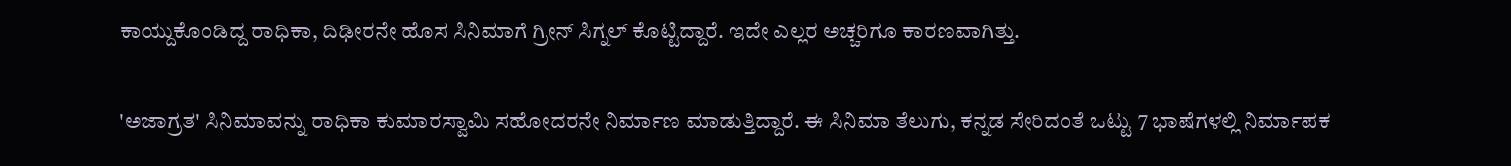ಕಾಯ್ದುಕೊಂಡಿದ್ದ ರಾಧಿಕಾ, ದಿಢೀರನೇ ಹೊಸ ಸಿನಿಮಾಗೆ ಗ್ರೀನ್ ಸಿಗ್ನಲ್ ಕೊಟ್ಟಿದ್ದಾರೆ. ಇದೇ ಎಲ್ಲರ ಅಚ್ಚರಿಗೂ ಕಾರಣವಾಗಿತ್ತು.

'ಅಜಾಗ್ರತ' ಸಿನಿಮಾವನ್ನು ರಾಧಿಕಾ ಕುಮಾರಸ್ವಾಮಿ ಸಹೋದರನೇ ನಿರ್ಮಾಣ ಮಾಡುತ್ತಿದ್ದಾರೆ. ಈ ಸಿನಿಮಾ ತೆಲುಗು, ಕನ್ನಡ ಸೇರಿದಂತೆ ಒಟ್ಟು 7 ಭಾಷೆಗಳಲ್ಲಿ ನಿರ್ಮಾಪಕ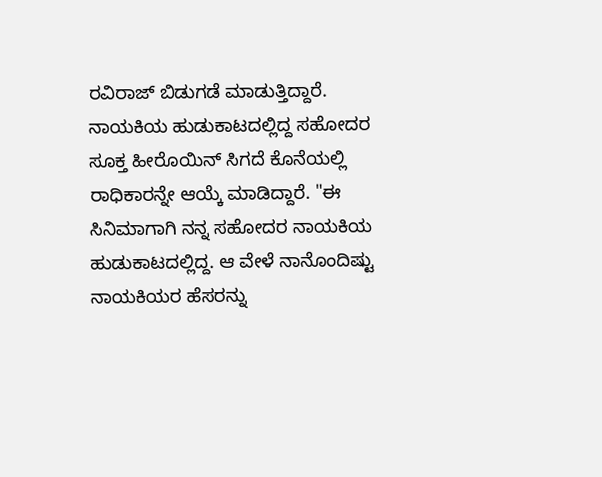ರವಿರಾಜ್ ಬಿಡುಗಡೆ ಮಾಡುತ್ತಿದ್ದಾರೆ. ನಾಯಕಿಯ ಹುಡುಕಾಟದಲ್ಲಿದ್ದ ಸಹೋದರ ಸೂಕ್ತ ಹೀರೊಯಿನ್ ಸಿಗದೆ ಕೊನೆಯಲ್ಲಿ ರಾಧಿಕಾರನ್ನೇ ಆಯ್ಕೆ ಮಾಡಿದ್ದಾರೆ. "ಈ ಸಿನಿಮಾಗಾಗಿ ನನ್ನ ಸಹೋದರ ನಾಯಕಿಯ ಹುಡುಕಾಟದಲ್ಲಿದ್ದ. ಆ ವೇಳೆ ನಾನೊಂದಿಷ್ಟು ನಾಯಕಿಯರ ಹೆಸರನ್ನು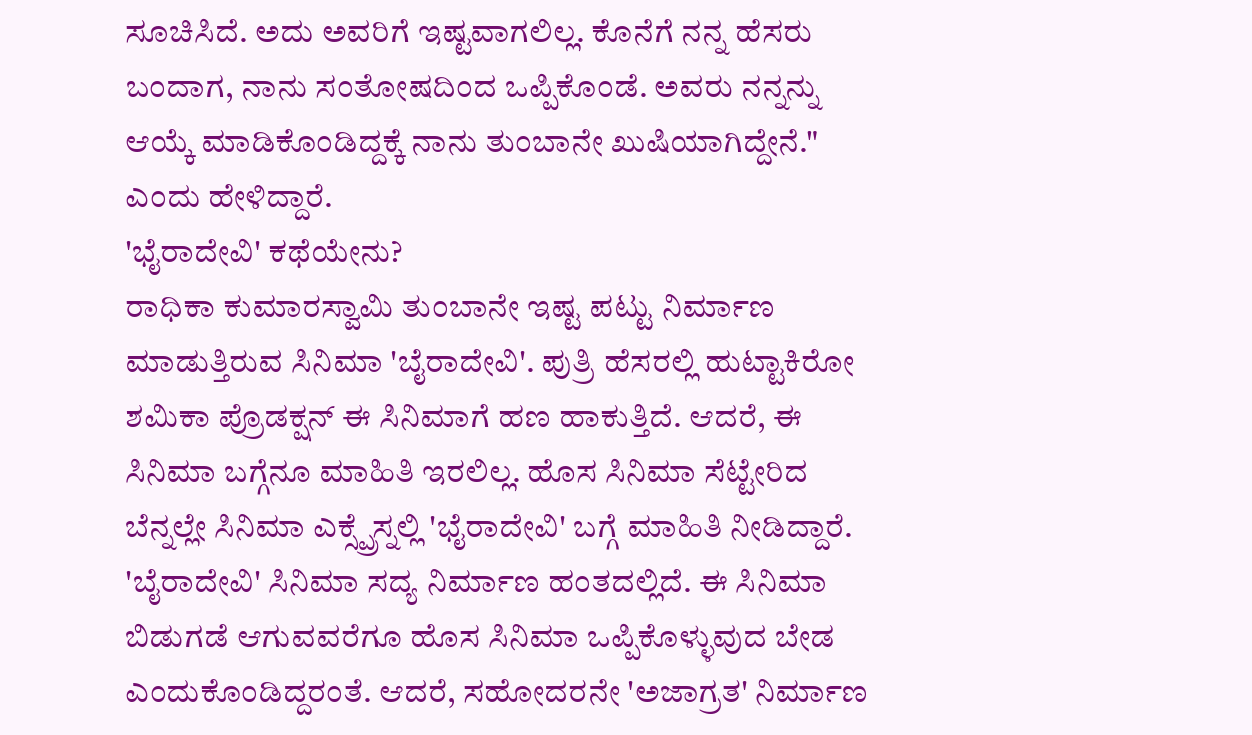ಸೂಚಿಸಿದೆ. ಅದು ಅವರಿಗೆ ಇಷ್ಟವಾಗಲಿಲ್ಲ. ಕೊನೆಗೆ ನನ್ನ ಹೆಸರು ಬಂದಾಗ, ನಾನು ಸಂತೋಷದಿಂದ ಒಪ್ಪಿಕೊಂಡೆ. ಅವರು ನನ್ನನ್ನು ಆಯ್ಕೆ ಮಾಡಿಕೊಂಡಿದ್ದಕ್ಕೆ ನಾನು ತುಂಬಾನೇ ಖುಷಿಯಾಗಿದ್ದೇನೆ." ಎಂದು ಹೇಳಿದ್ದಾರೆ.
'ಭೈರಾದೇವಿ' ಕಥೆಯೇನು?
ರಾಧಿಕಾ ಕುಮಾರಸ್ವಾಮಿ ತುಂಬಾನೇ ಇಷ್ಟ ಪಟ್ಟು ನಿರ್ಮಾಣ ಮಾಡುತ್ತಿರುವ ಸಿನಿಮಾ 'ಬೈರಾದೇವಿ'. ಪುತ್ರಿ ಹೆಸರಲ್ಲಿ ಹುಟ್ಟಾಕಿರೋ ಶಮಿಕಾ ಪ್ರೊಡಕ್ಷನ್ ಈ ಸಿನಿಮಾಗೆ ಹಣ ಹಾಕುತ್ತಿದೆ. ಆದರೆ, ಈ ಸಿನಿಮಾ ಬಗ್ಗೆನೂ ಮಾಹಿತಿ ಇರಲಿಲ್ಲ. ಹೊಸ ಸಿನಿಮಾ ಸೆಟ್ಟೇರಿದ ಬೆನ್ನಲ್ಲೇ ಸಿನಿಮಾ ಎಕ್ಸ್ಪ್ರೆಸ್ನಲ್ಲಿ 'ಭೈರಾದೇವಿ' ಬಗ್ಗೆ ಮಾಹಿತಿ ನೀಡಿದ್ದಾರೆ.
'ಬೈರಾದೇವಿ' ಸಿನಿಮಾ ಸದ್ಯ ನಿರ್ಮಾಣ ಹಂತದಲ್ಲಿದೆ. ಈ ಸಿನಿಮಾ ಬಿಡುಗಡೆ ಆಗುವವರೆಗೂ ಹೊಸ ಸಿನಿಮಾ ಒಪ್ಪಿಕೊಳ್ಳುವುದ ಬೇಡ ಎಂದುಕೊಂಡಿದ್ದರಂತೆ. ಆದರೆ, ಸಹೋದರನೇ 'ಅಜಾಗ್ರತ' ನಿರ್ಮಾಣ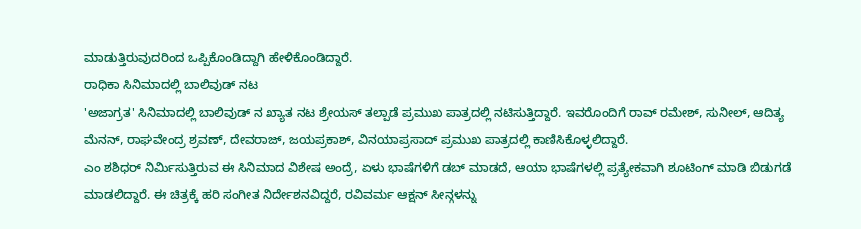ಮಾಡುತ್ತಿರುವುದರಿಂದ ಒಪ್ಪಿಕೊಂಡಿದ್ದಾಗಿ ಹೇಳಿಕೊಂಡಿದ್ದಾರೆ.
ರಾಧಿಕಾ ಸಿನಿಮಾದಲ್ಲಿ ಬಾಲಿವುಡ್ ನಟ
'ಅಜಾಗ್ರತ' ಸಿನಿಮಾದಲ್ಲಿ ಬಾಲಿವುಡ್ ನ ಖ್ಯಾತ ನಟ ಶ್ರೇಯಸ್ ತಲ್ಪಾಡೆ ಪ್ರಮುಖ ಪಾತ್ರದಲ್ಲಿ ನಟಿಸುತ್ತಿದ್ದಾರೆ. ಇವರೊಂದಿಗೆ ರಾವ್ ರಮೇಶ್, ಸುನೀಲ್, ಆದಿತ್ಯ ಮೆನನ್, ರಾಘವೇಂದ್ರ ಶ್ರವಣ್, ದೇವರಾಜ್, ಜಯಪ್ರಕಾಶ್, ವಿನಯಾಪ್ರಸಾದ್ ಪ್ರಮುಖ ಪಾತ್ರದಲ್ಲಿ ಕಾಣಿಸಿಕೊಳ್ಳಲಿದ್ದಾರೆ.
ಎಂ ಶಶಿಧರ್ ನಿರ್ಮಿಸುತ್ತಿರುವ ಈ ಸಿನಿಮಾದ ವಿಶೇಷ ಅಂದ್ರೆ, ಏಳು ಭಾಷೆಗಳಿಗೆ ಡಬ್ ಮಾಡದೆ, ಆಯಾ ಭಾಷೆಗಳಲ್ಲಿ ಪ್ರತ್ಯೇಕವಾಗಿ ಶೂಟಿಂಗ್ ಮಾಡಿ ಬಿಡುಗಡೆ ಮಾಡಲಿದ್ದಾರೆ. ಈ ಚಿತ್ರಕ್ಕೆ ಹರಿ ಸಂಗೀತ ನಿರ್ದೇಶನವಿದ್ದರೆ, ರವಿವರ್ಮ ಆಕ್ಷನ್ ಸೀನ್ಗಳನ್ನು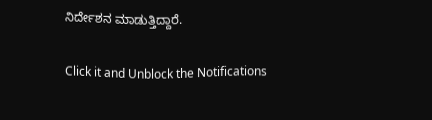ನಿರ್ದೇಶನ ಮಾಡುತ್ತಿದ್ದಾರೆ.


Click it and Unblock the Notifications